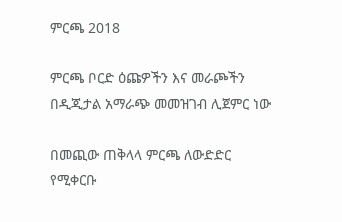ምርጫ 2018

ምርጫ ቦርድ ዕጩዎችን እና መራጮችን በዲጂታል አማራጭ መመዝገብ ሊጀምር ነው

በመጪው ጠቅላላ ምርጫ ለውድድር የሚቀርቡ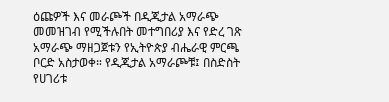ዕጩዎች እና መራጮች በዲጂታል አማራጭ መመዝገብ የሚችሉበት መተግበሪያ እና የድረ ገጽ አማራጭ ማዘጋጀቱን የኢትዮጵያ ብሔራዊ ምርጫ ቦርድ አስታወቀ። የዲጂታል አማራጮቹ፤ በስድስት የሀገሪቱ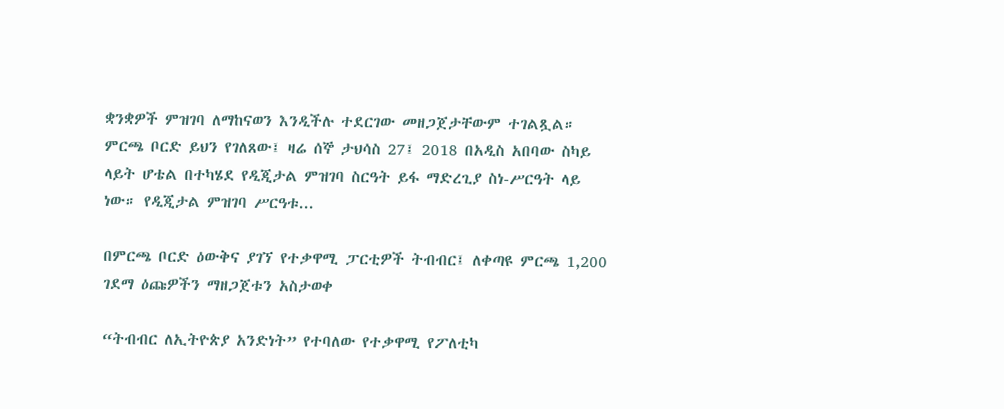ቋንቋዎች ምዝገባ ለማከናወን እንዲችሉ ተደርገው መዘጋጀታቸውም ተገልጿል። ምርጫ ቦርድ ይህን የገለጸው፤ ዛሬ ሰኞ ታህሳስ 27፤ 2018 በአዲስ አበባው ስካይ ላይት ሆቴል በተካሄደ የዲጂታል ምዝገባ ስርዓት ይፋ ማድረጊያ ስነ-ሥርዓት ላይ ነው። የዲጂታል ምዝገባ ሥርዓቱ...

በምርጫ ቦርድ ዕውቅና ያገኘ የተቃዋሚ ፓርቲዎች ትብብር፤ ለቀጣዩ ምርጫ 1,200 ገደማ ዕጩዎችን ማዘጋጀቱን አስታወቀ

“ትብብር ለኢትዮጵያ አንድነት” የተባለው የተቃዋሚ የፖለቲካ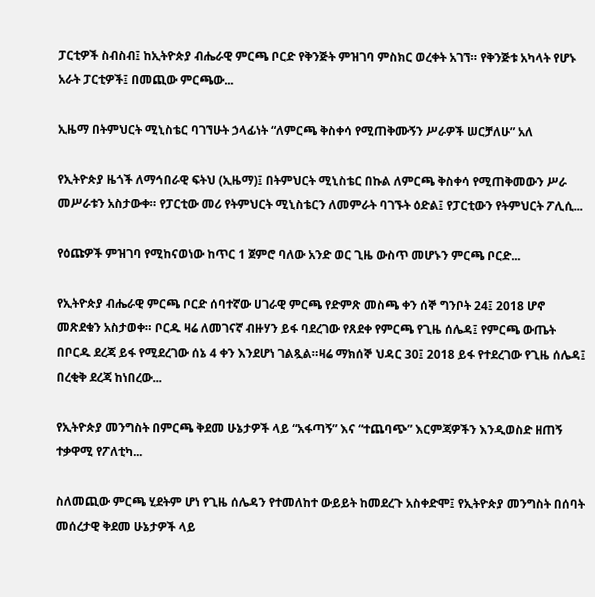ፓርቲዎች ስብስብ፤ ከኢትዮጵያ ብሔራዊ ምርጫ ቦርድ የቅንጅት ምዝገባ ምስክር ወረቀት አገኘ። የቅንጅቱ አካላት የሆኑ አራት ፓርቲዎች፤ በመጪው ምርጫው...

ኢዜማ በትምህርት ሚኒስቴር ባገኘሁት ኃላፊነት “ለምርጫ ቅስቀሳ የሚጠቅሙኝን ሥራዎች ሠርቻለሁ” አለ

የኢትዮጵያ ዜጎች ለማኅበራዊ ፍትህ (ኢዜማ)፤ በትምህርት ሚኒስቴር በኩል ለምርጫ ቅስቀሳ የሚጠቅመውን ሥራ መሥራቱን አስታውቀ። የፓርቲው መሪ የትምህርት ሚኒስቴርን ለመምራት ባገኙት ዕድል፤ የፓርቲውን የትምህርት ፖሊሲ...

የዕጩዎች ምዝገባ የሚከናወነው ከጥር 1 ጀምሮ ባለው አንድ ወር ጊዜ ውስጥ መሆኑን ምርጫ ቦርድ...

የኢትዮጵያ ብሔራዊ ምርጫ ቦርድ ሰባተኛው ሀገራዊ ምርጫ የድምጽ መስጫ ቀን ሰኞ ግንቦት 24፤ 2018 ሆኖ መጽደቁን አስታወቀ። ቦርዱ ዛሬ ለመገናኛ ብዙሃን ይፋ ባደረገው የጸደቀ የምርጫ የጊዜ ሰሌዳ፤ የምርጫ ውጤት በቦርዱ ደረጃ ይፋ የሚደረገው ሰኔ 4 ቀን እንደሆነ ገልጿል።ዛሬ ማክሰኞ ህዳር 30፤ 2018 ይፋ የተደረገው የጊዜ ሰሌዳ፤ በረቂቅ ደረጃ ከነበረው...

የኢትዮጵያ መንግስት በምርጫ ቅደመ ሁኔታዎች ላይ “አፋጣኝ” እና “ተጨባጭ” እርምጃዎችን እንዲወስድ ዘጠኝ ተቃዋሚ የፖለቲካ...

ስለመጪው ምርጫ ሂደትም ሆነ የጊዜ ሰሌዳን የተመለከተ ውይይት ከመደረጉ አስቀድሞ፤ የኢትዮጵያ መንግስት በሰባት መሰረታዊ ቅደመ ሁኔታዎች ላይ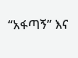“አፋጣኝ” እና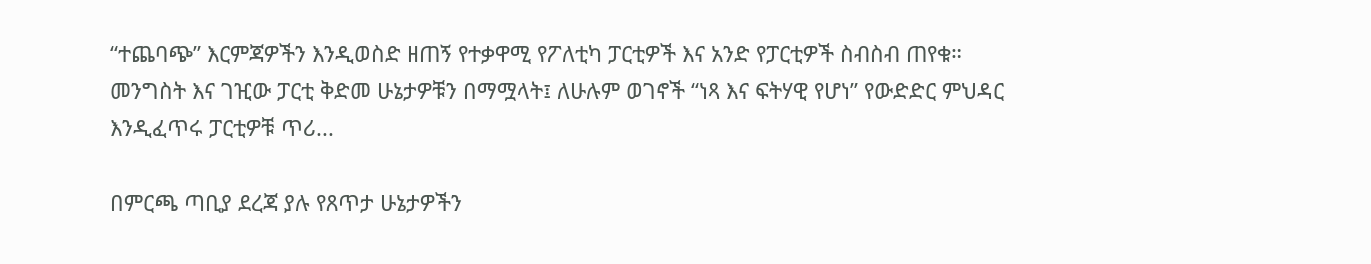“ተጨባጭ” እርምጃዎችን እንዲወስድ ዘጠኝ የተቃዋሚ የፖለቲካ ፓርቲዎች እና አንድ የፓርቲዎች ስብስብ ጠየቁ። መንግስት እና ገዢው ፓርቲ ቅድመ ሁኔታዎቹን በማሟላት፤ ለሁሉም ወገኖች “ነጻ እና ፍትሃዊ የሆነ” የውድድር ምህዳር እንዲፈጥሩ ፓርቲዎቹ ጥሪ...

በምርጫ ጣቢያ ደረጃ ያሉ የጸጥታ ሁኔታዎችን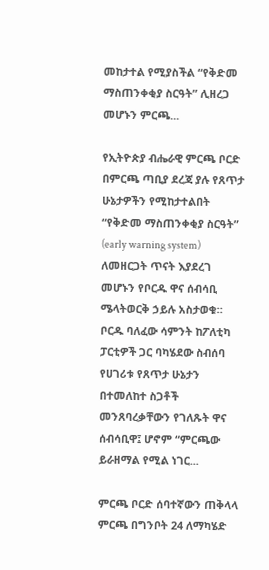መከታተል የሚያስችል “የቅድመ ማስጠንቀቂያ ስርዓት” ሊዘረጋ መሆኑን ምርጫ...

የኢትዮጵያ ብሔራዊ ምርጫ ቦርድ በምርጫ ጣቢያ ደረጃ ያሉ የጸጥታ ሁኔታዎችን የሚከታተልበት “የቅድመ ማስጠንቀቂያ ስርዓት” (early warning system) ለመዘርጋት ጥናት እያደረገ መሆኑን የቦርዱ ዋና ሰብሳቢ ሜላትወርቅ ኃይሉ አስታወቁ። ቦርዱ ባለፈው ሳምንት ከፖለቲካ ፓርቲዎች ጋር ባካሄደው ስብሰባ የሀገሪቱ የጸጥታ ሁኔታን በተመለከተ ስጋቶች መንጸባረቃቸውን የገለጹት ዋና ሰብሳቢዋ፤ ሆኖም “ምርጫው ይራዘማል የሚል ነገር...

ምርጫ ቦርድ ሰባተኛውን ጠቅላላ ምርጫ በግንቦት 24 ለማካሄድ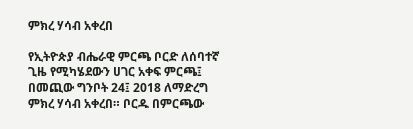ምክረ ሃሳብ አቀረበ

የኢትዮጵያ ብሔራዊ ምርጫ ቦርድ ለሰባተኛ ጊዜ የሚካሄደውን ሀገር አቀፍ ምርጫ፤ በመጪው ግንቦት 24፤ 2018 ለማድረግ ምክረ ሃሳብ አቀረበ። ቦርዱ በምርጫው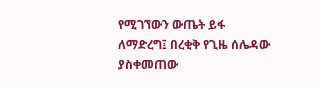የሚገኘውን ውጤት ይፋ ለማድረግ፤ በረቂቅ የጊዜ ሰሌዳው ያስቀመጠው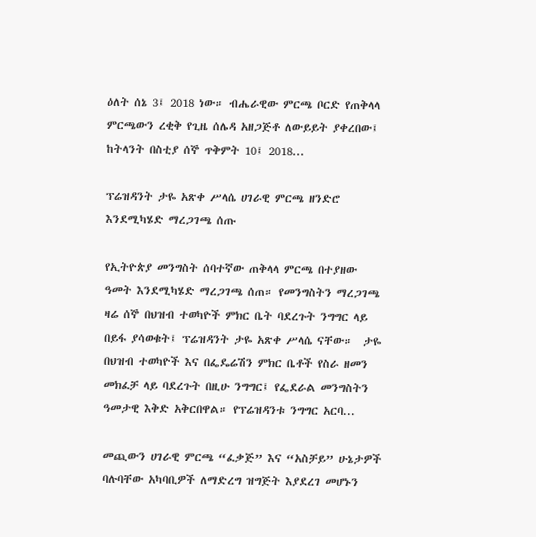ዕለት ሰኔ 3፤ 2018 ነው። ብሔራዊው ምርጫ ቦርድ የጠቅላላ ምርጫውን ረቂቅ የጊዜ ሰሌዳ አዘጋጅቶ ለውይይት ያቀረበው፤ ከትላንት በስቲያ ሰኞ ጥቅምት 10፤ 2018...

ፕሬዝዳንት ታዬ አጽቀ ሥላሴ ሀገራዊ ምርጫ ዘንድሮ እንደሚካሄድ ማረጋገጫ ሰጡ

የኢትዮጵያ መንግስት ሰባተኛው ጠቅላላ ምርጫ በተያዘው ዓመት እንደሚካሄድ ማረጋገጫ ሰጠ። የመንግስትን ማረጋገጫ ዛሬ ሰኞ በህዝብ ተወካዮች ምክር ቤት ባደረጉት ንግግር ላይ በይፋ ያሳወቁት፤ ፕሬዝዳንት ታዬ አጽቀ ሥላሴ ናቸው።  ታዬ በህዝብ ተወካዮች እና በፌዴሬሽን ምክር ቤቶች የስራ ዘመን መክፈቻ ላይ ባደረጉት በዚሁ ንግግር፤ የፌደራል መንግስትን ዓመታዊ እቅድ አቅርበዋል። የፕሬዝዳንቱ ንግግር አርባ...

መጪውን ሀገራዊ ምርጫ “ፈቃጅ” እና “አስቻይ” ሁኔታዎች ባሉባቸው አካባቢዎች ለማድረግ ዝግጅት እያደረገ መሆኑን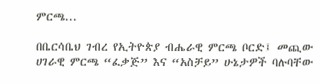ምርጫ...

በቤርሳቤህ ገብረ የኢትዮጵያ ብሔራዊ ምርጫ ቦርድ፤ መጪው ሀገራዊ ምርጫ “ፈቃጅ” እና “አስቻይ” ሁኔታዎች ባሉባቸው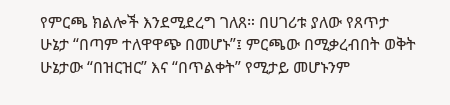የምርጫ ክልሎች እንደሚደረግ ገለጸ። በሀገሪቱ ያለው የጸጥታ ሁኔታ “በጣም ተለዋዋጭ በመሆኑ”፤ ምርጫው በሚቃረብበት ወቅት ሁኔታው “በዝርዝር” እና “በጥልቀት” የሚታይ መሆኑንም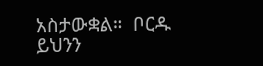አስታውቋል።  ቦርዱ ይህንን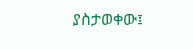ያስታወቀው፤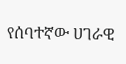የሰባተኛው ሀገራዊ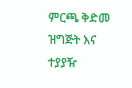ምርጫ ቅድመ ዝግጅት እና ተያያዥ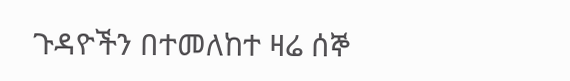ጉዳዮችን በተመለከተ ዛሬ ሰኞ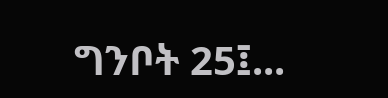ግንቦት 25፤...